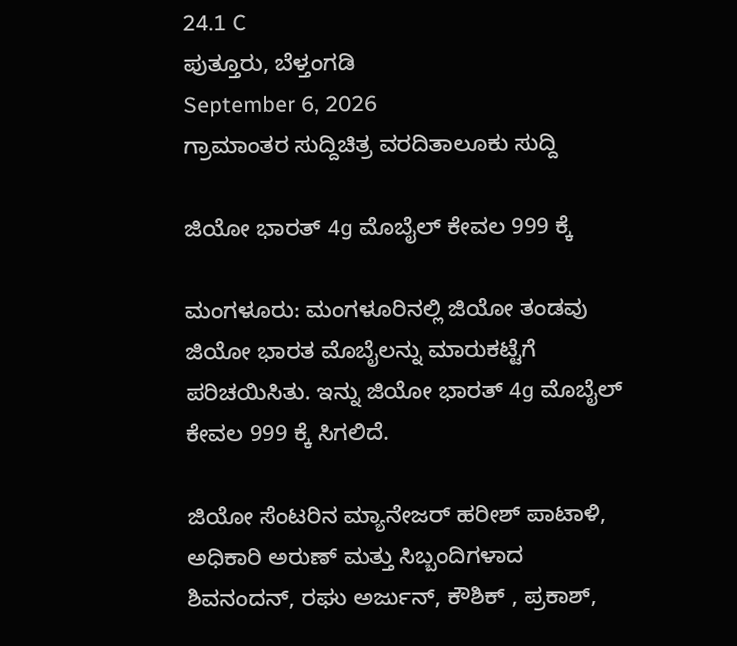24.1 C
ಪುತ್ತೂರು, ಬೆಳ್ತಂಗಡಿ
September 6, 2026
ಗ್ರಾಮಾಂತರ ಸುದ್ದಿಚಿತ್ರ ವರದಿತಾಲೂಕು ಸುದ್ದಿ

ಜಿಯೋ ಭಾರತ್ 4g ಮೊಬೈಲ್ ಕೇವಲ 999 ಕ್ಕೆ

ಮಂಗಳೂರು: ಮಂಗಳೂರಿನಲ್ಲಿ ಜಿಯೋ ತಂಡವು ಜಿಯೋ ಭಾರತ ಮೊಬೈಲನ್ನು ಮಾರುಕಟ್ಟೆಗೆ ಪರಿಚಯಿಸಿತು. ಇನ್ನು ಜಿಯೋ ಭಾರತ್ 4g ಮೊಬೈಲ್ ಕೇವಲ 999 ಕ್ಕೆ ಸಿಗಲಿದೆ.

ಜಿಯೋ ಸೆಂಟರಿನ ಮ್ಯಾನೇಜರ್ ಹರೀಶ್ ಪಾಟಾಳಿ, ಅಧಿಕಾರಿ ಅರುಣ್ ಮತ್ತು ಸಿಬ್ಬಂದಿಗಳಾದ ಶಿವನಂದನ್, ರಘು ಅರ್ಜುನ್, ಕೌಶಿಕ್ , ಪ್ರಕಾಶ್,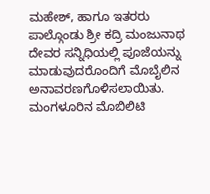ಮಹೇಶ್, ಹಾಗೂ ಇತರರು ಪಾಲ್ಗೊಂಡು ಶ್ರೀ ಕದ್ರಿ ಮಂಜುನಾಥ ದೇವರ ಸನ್ನಿಧಿಯಲ್ಲಿ ಪೂಜೆಯನ್ನು ಮಾಡುವುದರೊಂದಿಗೆ ಮೊಬೈಲಿನ ಅನಾವರಣಗೊಳಿಸಲಾಯಿತು.
ಮಂಗಳೂರಿನ ಮೊಬಿಲಿಟಿ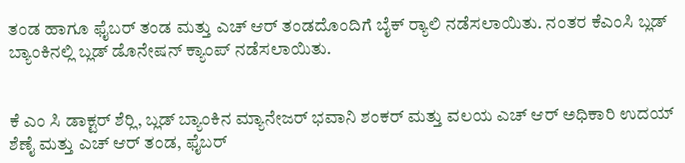ತಂಡ ಹಾಗೂ ಫೈಬರ್ ತಂಡ ಮತ್ತು ಎಚ್ ಆರ್ ತಂಡದೊಂದಿಗೆ ಬೈಕ್ ರ್‍ಯಾಲಿ ನಡೆಸಲಾಯಿತು. ನಂತರ ಕೆಎಂಸಿ ಬ್ಲಡ್ ಬ್ಯಾಂಕಿನಲ್ಲಿ ಬ್ಲಡ್ ಡೊನೇಷನ್ ಕ್ಯಾಂಪ್ ನಡೆಸಲಾಯಿತು.


ಕೆ ಎಂ ಸಿ ಡಾಕ್ಟರ್ ಶೆರ್‍ಲಿ, ಬ್ಲಡ್ ಬ್ಯಾಂಕಿನ ಮ್ಯಾನೇಜರ್ ಭವಾನಿ ಶಂಕರ್ ಮತ್ತು ವಲಯ ಎಚ್ ಆರ್ ಅಧಿಕಾರಿ ಉದಯ್ ಶೆಣೈ ಮತ್ತು ಎಚ್ ಆರ್ ತಂಡ, ಫೈಬರ್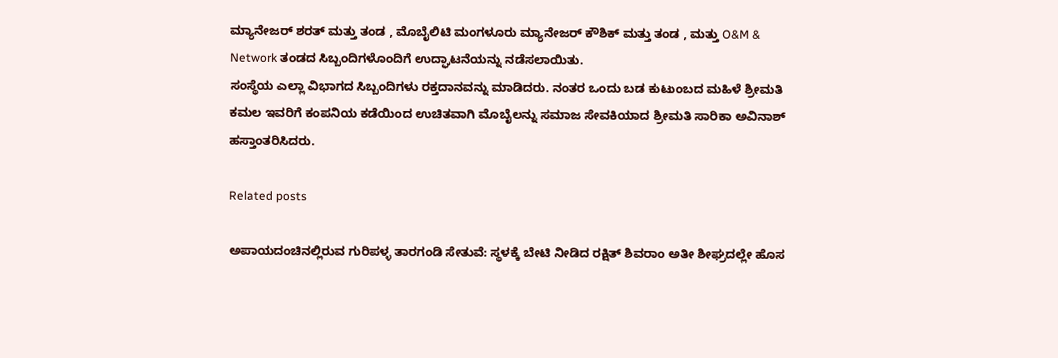ಮ್ಯಾನೇಜರ್ ಶರತ್ ಮತ್ತು ತಂಡ , ಮೊಬೈಲಿಟಿ ಮಂಗಳೂರು ಮ್ಯಾನೇಜರ್ ಕೌಶಿಕ್ ಮತ್ತು ತಂಡ , ಮತ್ತು O&M & Network ತಂಡದ ಸಿಬ್ಬಂದಿಗಳೊಂದಿಗೆ ಉದ್ಘಾಟನೆಯನ್ನು ನಡೆಸಲಾಯಿತು.
ಸಂಸ್ಥೆಯ ಎಲ್ಲಾ ವಿಭಾಗದ ಸಿಬ್ಬಂದಿಗಳು ರಕ್ತದಾನವನ್ನು ಮಾಡಿದರು. ನಂತರ ಒಂದು ಬಡ ಕುಟುಂಬದ ಮಹಿಳೆ ಶ್ರೀಮತಿ ಕಮಲ ಇವರಿಗೆ ಕಂಪನಿಯ ಕಡೆಯಿಂದ ಉಚಿತವಾಗಿ ಮೊಬೈಲನ್ನು ಸಮಾಜ ಸೇವಕಿಯಾದ ಶ್ರೀಮತಿ ಸಾರಿಕಾ ಅವಿನಾಶ್ ಹಸ್ತಾಂತರಿಸಿದರು.

Related posts

ಅಪಾಯದಂಚಿನಲ್ಲಿರುವ ಗುರಿಪಳ್ಳ ತಾರಗಂಡಿ ಸೇತುವೆ: ಸ್ಥಳಕ್ಕೆ ಬೇಟಿ ನೀಡಿದ ರಕ್ಷಿತ್ ಶಿವರಾಂ ಅತೀ ಶೀಘ್ರದಲ್ಲೇ ಹೊಸ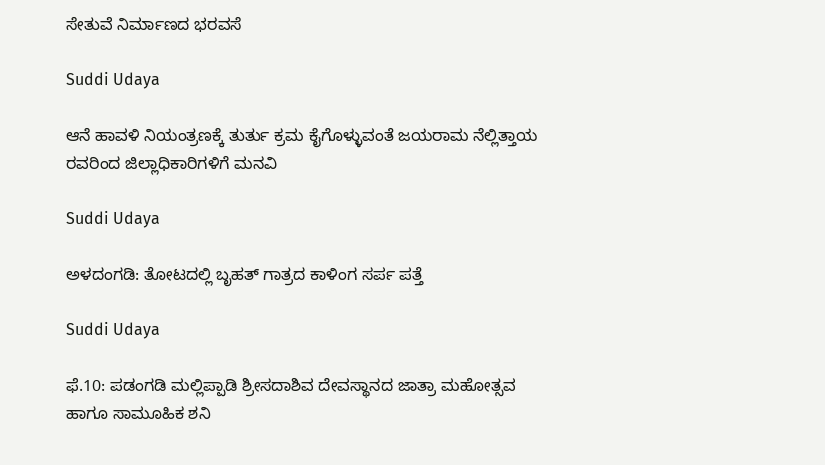ಸೇತುವೆ ನಿರ್ಮಾಣದ ಭರವಸೆ

Suddi Udaya

ಆನೆ ಹಾವಳಿ ನಿಯಂತ್ರಣಕ್ಕೆ ತುರ್ತು ಕ್ರಮ ಕೈಗೊಳ್ಳುವಂತೆ ಜಯರಾಮ ನೆಲ್ಲಿತ್ತಾಯ ರವರಿಂದ ಜಿಲ್ಲಾಧಿಕಾರಿಗಳಿಗೆ ಮನವಿ

Suddi Udaya

ಅಳದಂಗಡಿ: ತೋಟದಲ್ಲಿ ಬೃಹತ್‌ ಗಾತ್ರದ ಕಾಳಿಂಗ ಸರ್ಪ ಪತ್ತೆ

Suddi Udaya

ಫೆ.10: ಪಡಂಗಡಿ ಮಲ್ಲಿಪ್ಪಾಡಿ ಶ್ರೀಸದಾಶಿವ ದೇವಸ್ಥಾನದ ಜಾತ್ರಾ ಮಹೋತ್ಸವ ಹಾಗೂ ಸಾಮೂಹಿಕ ಶನಿ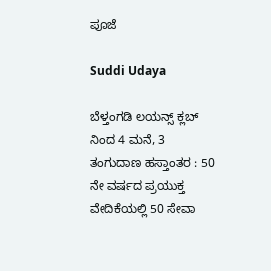ಪೂಜೆ

Suddi Udaya

ಬೆಳ್ತಂಗಡಿ ಲಯನ್ಸ್ ಕ್ಲಬ್ ನಿಂದ 4 ಮನೆ, 3 ತಂಗುದಾಣ ಹಸ್ತಾಂತರ : 50 ನೇ ವರ್ಷದ ಪ್ರಯುಕ್ತ ವೇದಿಕೆಯಲ್ಲಿ 50 ಸೇವಾ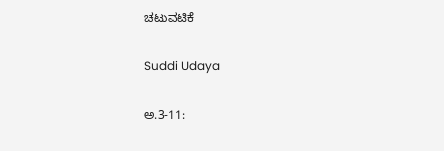ಚಟುವಟಿಕೆ

Suddi Udaya

ಅ.3-11: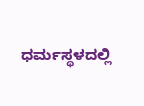ಧರ್ಮಸ್ಥಳದಲ್ಲಿ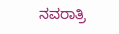ನವರಾತ್ರಿ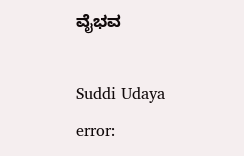ವೈಭವ

Suddi Udaya
error: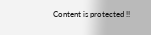Content is protected !!